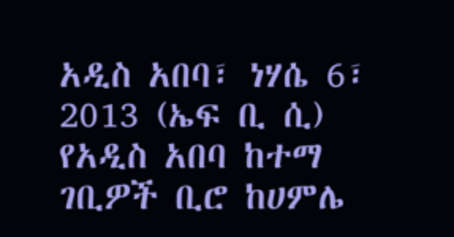አዲስ አበባ፣ ነሃሴ 6፣ 2013 (ኤፍ ቢ ሲ) የአዲስ አበባ ከተማ ገቢዎች ቢሮ ከሀምሌ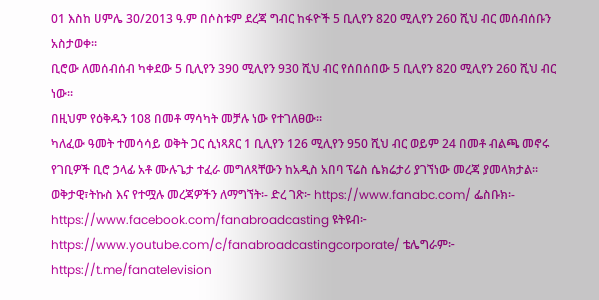01 እስከ ሀምሌ 30/2013 ዓ.ም በሶስቱም ደረጃ ግብር ከፋዮች 5 ቢሊየን 820 ሚሊየን 260 ሺህ ብር መሰብሰቡን አስታወቀ፡፡
ቢሮው ለመሰብሰብ ካቀደው 5 ቢሊየን 390 ሚሊየን 930 ሺህ ብር የሰበሰበው 5 ቢሊየን 820 ሚሊየን 260 ሺህ ብር ነው፡፡
በዚህም የዕቅዱን 108 በመቶ ማሳካት መቻሉ ነው የተገለፀው፡፡
ካለፈው ዓመት ተመሳሳይ ወቅት ጋር ሲነጻጸር 1 ቢሊየን 126 ሚሊየን 950 ሺህ ብር ወይም 24 በመቶ ብልጫ መኖሩ የገቢዎች ቢሮ ኃላፊ አቶ ሙሉጌታ ተፈራ መግለጻቸውን ከአዲስ አበባ ፕሬስ ሴክሬታሪ ያገኘነው መረጃ ያመላክታል፡፡
ወቅታዊ፣ትኩስ እና የተሟሉ መረጃዎችን ለማግኘት፡- ድረ ገጽ፦ https://www.fanabc.com/ ፌስቡክ፡- https://www.facebook.com/fanabroadcasting ዩትዩብ፦ https://www.youtube.com/c/fanabroadcastingcorporate/ ቴሌግራም፦ https://t.me/fanatelevision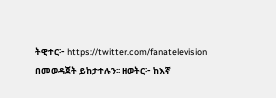ትዊተር፦ https://twitter.com/fanatelevision በመወዳጀት ይከታተሉን፡፡ ዘወትር፦ ከእኛ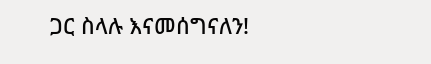ጋር ስላሉ እናመሰግናለን!